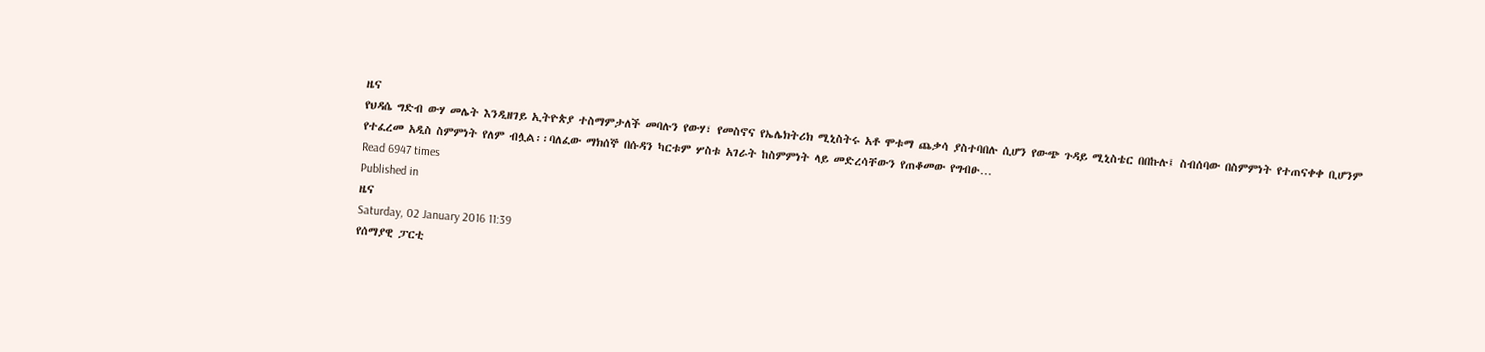ዜና
የህዳሴ ግድብ ውሃ መሌት እንዲዘገይ ኢትዮጵያ ተስማምታለች መባሉን የውሃ፣ የመስኖና የኤሌክትሪክ ሚኒስትሩ አቶ ሞቱማ ጨቃሳ ያስተባበሉ ሲሆን የውጭ ጉዳይ ሚኒስቴር በበኩሉ፤ ስብሰባው በስምምነት የተጠናቀቀ ቢሆንም የተፈረመ አዲስ ስምምነት የለም ብሏል፡፡ባለፈው ማክሰኞ በሱዳን ካርቱም ሦስቱ አገራት ከስምምነት ላይ መድረሳቸውን የጠቆመው የግብፁ…
Read 6947 times
Published in
ዜና
Saturday, 02 January 2016 11:39
የሰማያዊ ፓርቲ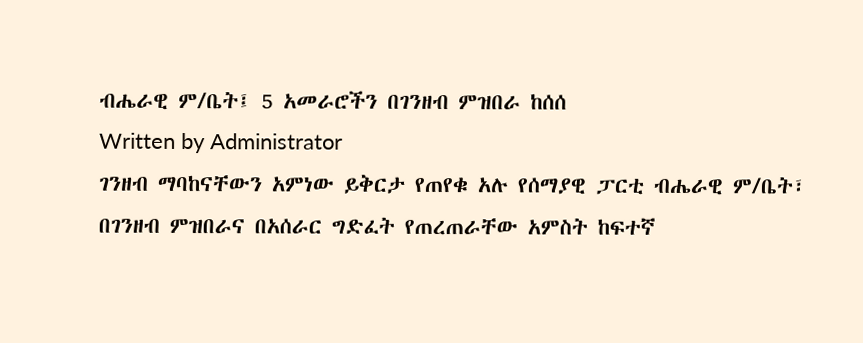ብሔራዊ ም/ቤት፤ 5 አመራሮችን በገንዘብ ምዝበራ ከሰሰ
Written by Administrator
ገንዘብ ማባከናቸውን አምነው ይቅርታ የጠየቁ አሉ የሰማያዊ ፓርቲ ብሔራዊ ም/ቤት፣ በገንዘብ ምዝበራና በአሰራር ግድፈት የጠረጠራቸው አምስት ከፍተኛ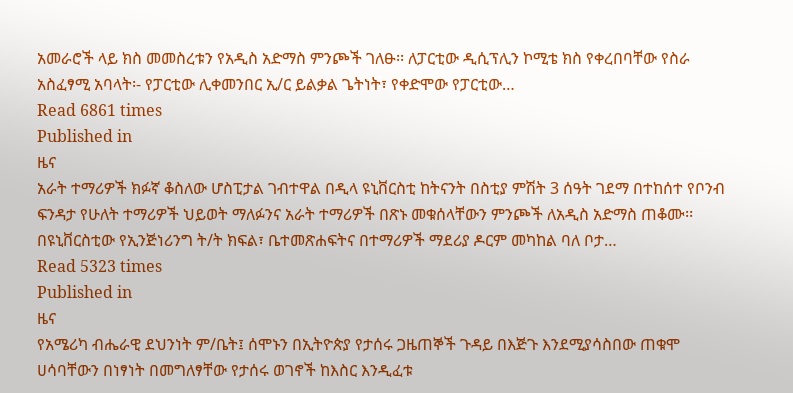አመራሮች ላይ ክስ መመስረቱን የአዲስ አድማስ ምንጮች ገለፁ፡፡ ለፓርቲው ዲሲፕሊን ኮሚቴ ክስ የቀረበባቸው የስራ አስፈፃሚ አባላት፡- የፓርቲው ሊቀመንበር ኢ/ር ይልቃል ጌትነት፣ የቀድሞው የፓርቲው…
Read 6861 times
Published in
ዜና
አራት ተማሪዎች ክፉኛ ቆስለው ሆስፒታል ገብተዋል በዲላ ዩኒቨርስቲ ከትናንት በስቲያ ምሽት 3 ሰዓት ገደማ በተከሰተ የቦንብ ፍንዳታ የሁለት ተማሪዎች ህይወት ማለፉንና አራት ተማሪዎች በጽኑ መቁሰላቸውን ምንጮች ለአዲስ አድማስ ጠቆሙ፡፡ በዩኒቨርስቲው የኢንጅነሪንግ ት/ት ክፍል፣ ቤተመጽሐፍትና በተማሪዎች ማደሪያ ዶርም መካከል ባለ ቦታ…
Read 5323 times
Published in
ዜና
የአሜሪካ ብሔራዊ ደህንነት ም/ቤት፤ ሰሞኑን በኢትዮጵያ የታሰሩ ጋዜጠኞች ጉዳይ በእጅጉ እንደሚያሳስበው ጠቁሞ ሀሳባቸውን በነፃነት በመግለፃቸው የታሰሩ ወገኖች ከእስር እንዲፈቱ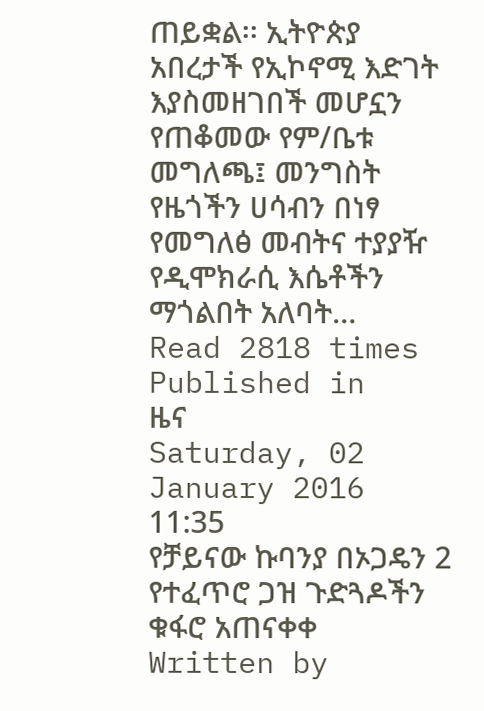ጠይቋል፡፡ ኢትዮጵያ አበረታች የኢኮኖሚ እድገት እያስመዘገበች መሆኗን የጠቆመው የም/ቤቱ መግለጫ፤ መንግስት የዜጎችን ሀሳብን በነፃ የመግለፅ መብትና ተያያዥ የዲሞክራሲ እሴቶችን ማጎልበት አለባት…
Read 2818 times
Published in
ዜና
Saturday, 02 January 2016 11:35
የቻይናው ኩባንያ በኦጋዴን 2 የተፈጥሮ ጋዝ ጉድጓዶችን ቁፋሮ አጠናቀቀ
Written by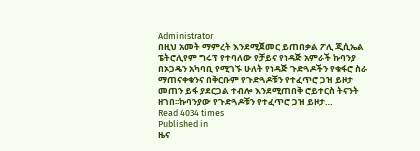Administrator
በዚህ አመት ማምረት እንደሚጀመር ይጠበቃል ፖሊ ጂሲኤል ፔትሮሊየም ግሩፕ የተባለው የቻይና የነዳጅ አምራች ኩባንያ በኦጋዴን አካባቢ የሚገኙ ሁለት የነዳጅ ጉድጓዶችን የቁፋሮ ስራ ማጠናቀቁንና በቅርቡም የጉድጓዶቹን የተፈጥሮ ጋዝ ይዞታ መጠን ይፋ ያደርጋል ተብሎ እንደሚጠበቅ ሮይተርስ ትናንት ዘገበ፡፡ኩባንያው የጉድጓዶቹን የተፈጥሮ ጋዝ ይዞታ…
Read 4034 times
Published in
ዜና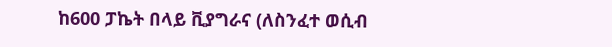ከ600 ፓኬት በላይ ቪያግራና (ለስንፈተ ወሲብ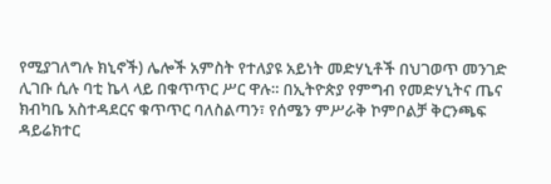የሚያገለግሉ ክኒኖች) ሌሎች አምስት የተለያዩ አይነት መድሃኒቶች በህገወጥ መንገድ ሊገቡ ሲሉ ባቲ ኬላ ላይ በቁጥጥር ሥር ዋሉ፡፡ በኢትዮጵያ የምግብ የመድሃኒትና ጤና ክብካቤ አስተዳደርና ቁጥጥር ባለስልጣን፣ የሰሜን ምሥራቅ ኮምቦልቻ ቅርንጫፍ ዳይሬክተር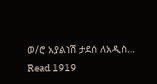ወ/ሮ አያልነሽ ታደሰ ለአዲስ…
Read 1919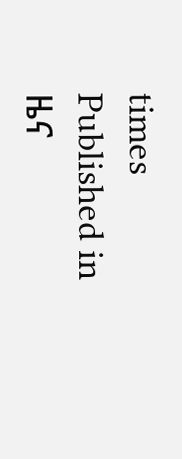times
Published in
ዜና